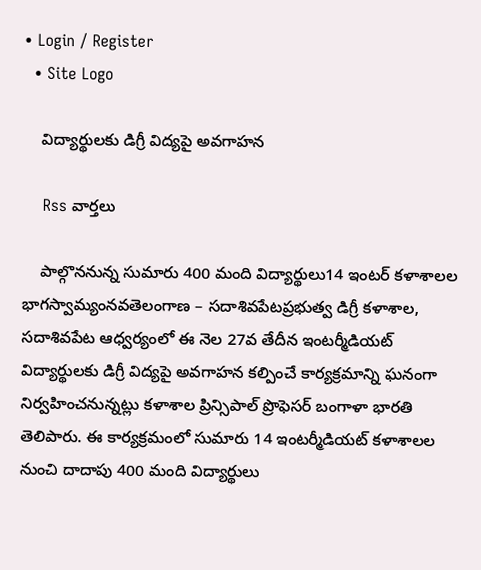• Login / Register
  • Site Logo

    విద్యార్థులకు డిగ్రీ విద్యపై అవగాహన

    Rss వార్తలు

    పాల్గొననున్న సుమారు 400 మంది విద్యార్థులు14 ఇంటర్ కళాశాలల భాగస్వామ్యంనవతెలంగాణ – సదాశివపేటప్రభుత్వ డిగ్రీ కళాశాల, సదాశివపేట ఆధ్వర్యంలో ఈ నెల 27వ తేదీన ఇంటర్మీడియట్ విద్యార్థులకు డిగ్రీ విద్యపై అవగాహన కల్పించే కార్యక్రమాన్ని ఘనంగా నిర్వహించనున్నట్లు కళాశాల ప్రిన్సిపాల్ ప్రొఫెసర్ బంగాళా భారతి తెలిపారు. ఈ కార్యక్రమంలో సుమారు 14 ఇంటర్మీడియట్ కళాశాలల నుంచి దాదాపు 400 మంది విద్యార్థులు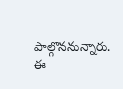పాల్గొననున్నారు. ఈ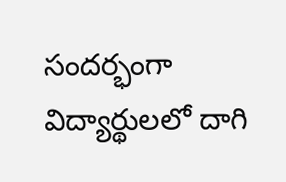సందర్భంగా విద్యార్థులలో దాగి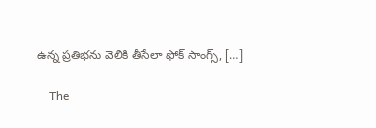ఉన్న ప్రతిభను వెలికి తీసేలా ఫోక్ సాంగ్స్, […]

    The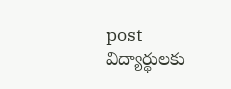post విద్యార్థులకు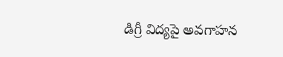డిగ్రీ విద్యపై అవగాహన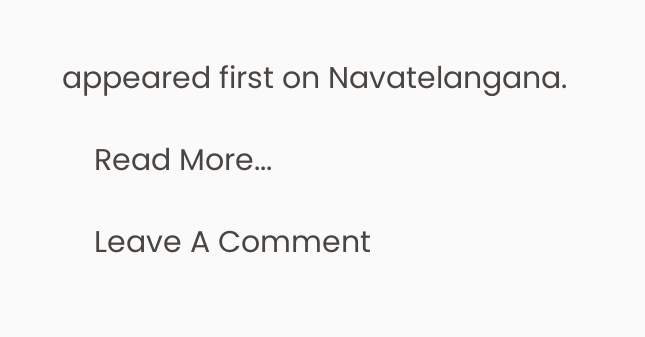appeared first on Navatelangana.

    Read More...

    Leave A Comment